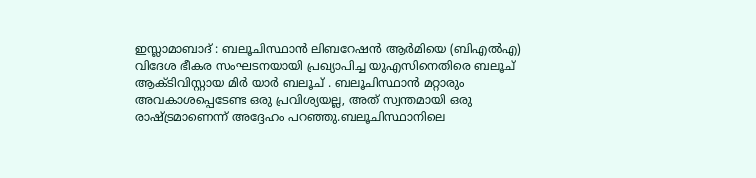ഇസ്ലാമാബാദ് : ബലൂചിസ്ഥാൻ ലിബറേഷൻ ആർമിയെ (ബിഎൽഎ) വിദേശ ഭീകര സംഘടനയായി പ്രഖ്യാപിച്ച യുഎസിനെതിരെ ബലൂച് ആക്ടിവിസ്റ്റായ മിർ യാർ ബലൂച് . ബലൂചിസ്ഥാൻ മറ്റാരും അവകാശപ്പെടേണ്ട ഒരു പ്രവിശ്യയല്ല, അത് സ്വന്തമായി ഒരു രാഷ്ട്രമാണെന്ന് അദ്ദേഹം പറഞ്ഞു.ബലൂചിസ്ഥാനിലെ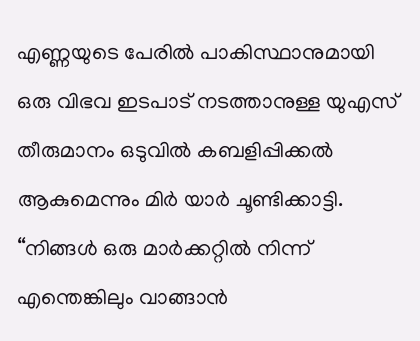എണ്ണയുടെ പേരിൽ പാകിസ്ഥാനുമായി ഒരു വിഭവ ഇടപാട് നടത്താനുള്ള യുഎസ് തീരുമാനം ഒടുവിൽ കബളിപ്പിക്കൽ ആകുമെന്നും മിർ യാർ ചൂണ്ടിക്കാട്ടി.
“നിങ്ങൾ ഒരു മാർക്കറ്റിൽ നിന്ന് എന്തെങ്കിലും വാങ്ങാൻ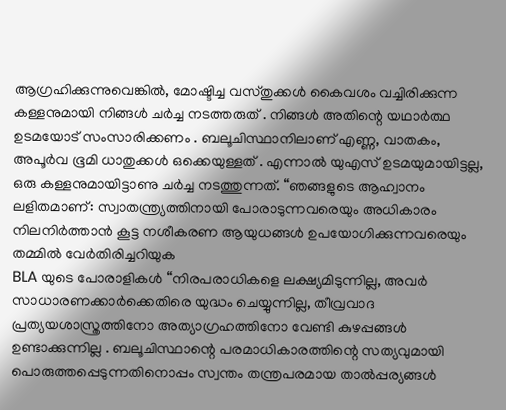ആഗ്രഹിക്കുന്നുവെങ്കിൽ, മോഷ്ടിച്ച വസ്തുക്കൾ കൈവശം വച്ചിരിക്കുന്ന കള്ളനുമായി നിങ്ങൾ ചർച്ച നടത്തരുത് . നിങ്ങൾ അതിന്റെ യഥാർത്ഥ ഉടമയോട് സംസാരിക്കണം . ബലൂചിസ്ഥാനിലാണ് എണ്ണ, വാതകം, അപൂർവ ഭൂമി ധാതുക്കൾ ഒക്കെയുള്ളത് . എന്നാൽ യുഎസ് ഉടമയുമായിട്ടല്ല, ഒരു കള്ളനുമായിട്ടാണു ചർച്ച നടത്തുന്നത്. “ഞങ്ങളുടെ ആഹ്വാനം ലളിതമാണ്: സ്വാതന്ത്ര്യത്തിനായി പോരാടുന്നവരെയും അധികാരം നിലനിർത്താൻ കൂട്ട നശീകരണ ആയുധങ്ങൾ ഉപയോഗിക്കുന്നവരെയും തമ്മിൽ വേർതിരിച്ചറിയുക
BLA യുടെ പോരാളികൾ “നിരപരാധികളെ ലക്ഷ്യമിടുന്നില്ല, അവർ സാധാരണക്കാർക്കെതിരെ യുദ്ധം ചെയ്യുന്നില്ല, തീവ്രവാദ പ്രത്യയശാസ്ത്രത്തിനോ അത്യാഗ്രഹത്തിനോ വേണ്ടി കുഴപ്പങ്ങൾ ഉണ്ടാക്കുന്നില്ല . ബലൂചിസ്ഥാന്റെ പരമാധികാരത്തിന്റെ സത്യവുമായി പൊരുത്തപ്പെടുന്നതിനൊപ്പം സ്വന്തം തന്ത്രപരമായ താൽപ്പര്യങ്ങൾ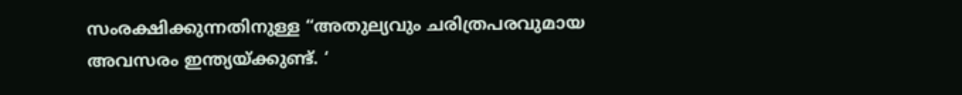സംരക്ഷിക്കുന്നതിനുള്ള “അതുല്യവും ചരിത്രപരവുമായ അവസരം ഇന്ത്യയ്ക്കുണ്ട്. ‘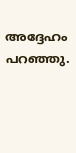അദ്ദേഹം പറഞ്ഞു.